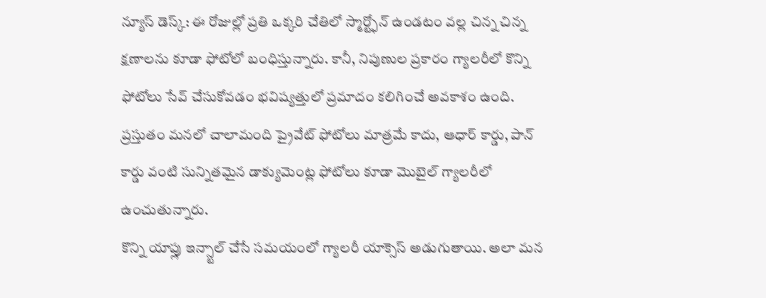న్యూస్ డెస్క్: ఈ రోజుల్లో ప్రతి ఒక్కరి చేతిలో స్మార్ట్ఫోన్ ఉండటం వల్ల చిన్న చిన్న క్షణాలను కూడా ఫోటోలో బంధిస్తున్నారు. కానీ, నిపుణుల ప్రకారం గ్యాలరీలో కొన్ని ఫోటోలు సేవ్ చేసుకోవడం భవిష్యత్తులో ప్రమాదం కలిగించే అవకాశం ఉంది.
ప్రస్తుతం మనలో చాలామంది ప్రైవేట్ ఫోటోలు మాత్రమే కాదు, ఆధార్ కార్డు, పాన్ కార్డు వంటి సున్నితమైన డాక్యుమెంట్ల ఫోటోలు కూడా మొబైల్ గ్యాలరీలో ఉంచుతున్నారు.
కొన్ని యాప్లు ఇన్స్టాల్ చేసే సమయంలో గ్యాలరీ యాక్సెస్ అడుగుతాయి. అలా మన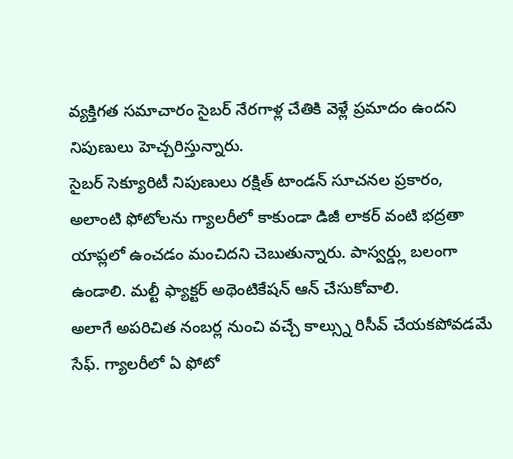వ్యక్తిగత సమాచారం సైబర్ నేరగాళ్ల చేతికి వెళ్లే ప్రమాదం ఉందని నిపుణులు హెచ్చరిస్తున్నారు.
సైబర్ సెక్యూరిటీ నిపుణులు రక్షిత్ టాండన్ సూచనల ప్రకారం, అలాంటి ఫోటోలను గ్యాలరీలో కాకుండా డిజీ లాకర్ వంటి భద్రతా యాప్లలో ఉంచడం మంచిదని చెబుతున్నారు. పాస్వర్డ్లు బలంగా ఉండాలి. మల్టీ ఫ్యాక్టర్ అథెంటికేషన్ ఆన్ చేసుకోవాలి.
అలాగే అపరిచిత నంబర్ల నుంచి వచ్చే కాల్స్ను రిసీవ్ చేయకపోవడమే సేఫ్. గ్యాలరీలో ఏ ఫోటో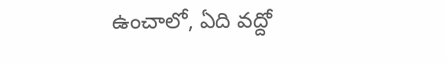ఉంచాలో, ఏది వద్దో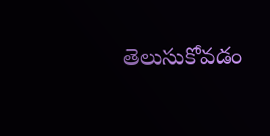తెలుసుకోవడం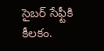సైబర్ సేఫ్టీకి కీలకం.